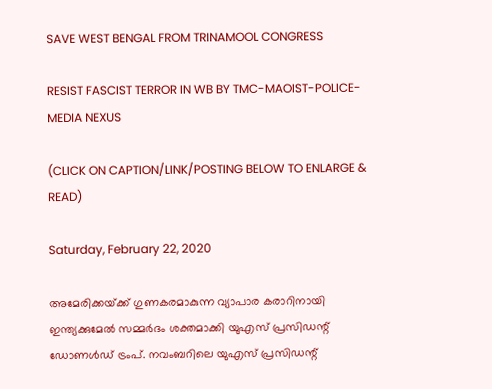SAVE WEST BENGAL FROM TRINAMOOL CONGRESS

RESIST FASCIST TERROR IN WB BY TMC-MAOIST-POLICE-MEDIA NEXUS

(CLICK ON CAPTION/LINK/POSTING BELOW TO ENLARGE & READ)

Saturday, February 22, 2020

അമേരിക്കയ്‌ക്ക്‌ ഗുണകരമാകുന്ന വ്യാപാര കരാറിനായി ഇന്ത്യക്കുമേൽ സമ്മർദം ശക്തമാക്കി യുഎസ്‌ പ്രസിഡന്റ്‌ ഡോണൾഡ്‌ ട്രംപ്‌. നവംബറിലെ യുഎസ്‌ പ്രസിഡന്റ്‌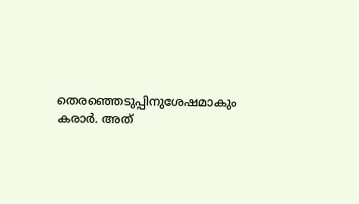തെരഞ്ഞെടുപ്പിനുശേഷമാകും കരാര്‍. അത്‌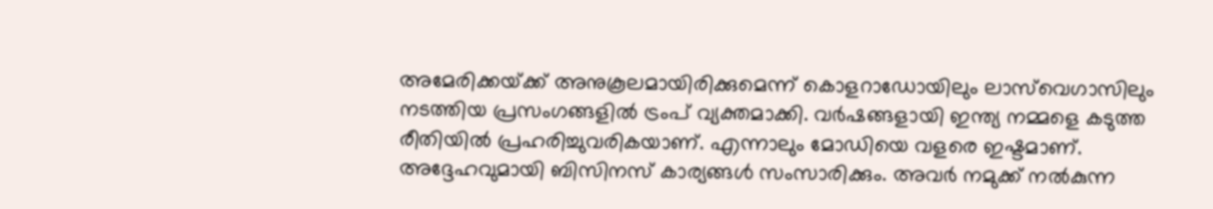അമേരിക്കയ്‌ക്ക്‌ അനുകൂലമായിരിക്കുമെന്ന്‌ കൊളറാഡോയിലും ലാസ്‌വെഗാസിലും നടത്തിയ പ്രസംഗങ്ങളിൽ ട്രംപ്‌ വ്യക്തമാക്കി. വർഷങ്ങളായി ഇന്ത്യ നമ്മളെ കടുത്ത രീതിയിൽ പ്രഹരിച്ചുവരികയാണ്‌. എന്നാലും മോഡിയെ വളരെ ഇഷ്ടമാണ്‌. അദ്ദേഹവുമായി ബിസിനസ്‌ കാര്യങ്ങൾ സംസാരിക്കും. അവർ നമുക്ക്‌ നൽകുന്ന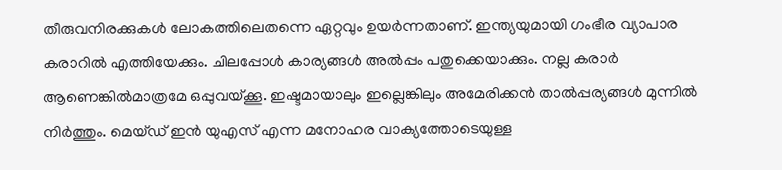തീരുവനിരക്കുകൾ ലോകത്തിലെതന്നെ ഏറ്റവും ഉയർന്നതാണ്‌. ഇന്ത്യയുമായി ഗംഭീര വ്യാപാര കരാറിൽ എത്തിയേക്കും. ചിലപ്പോൾ കാര്യങ്ങൾ അൽപ്പം പതുക്കെയാക്കും. നല്ല കരാർ ആണെങ്കിൽമാത്രമേ ഒപ്പുവയ്‌ക്കൂ. ഇഷ്ടമായാലും ഇല്ലെങ്കിലും അമേരിക്കൻ താൽപ്പര്യങ്ങൾ മുന്നിൽ നിർത്തും. മെയ്‌ഡ്‌ ഇൻ യുഎസ്‌ എന്ന മനോഹര വാക്യത്തോടെയുള്ള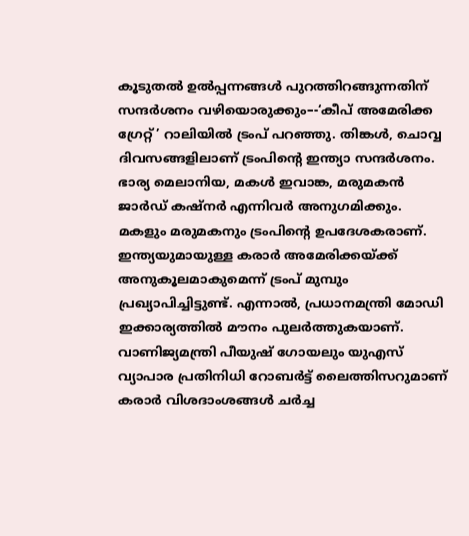കൂടുതൽ ഉൽപ്പന്നങ്ങൾ പുറത്തിറങ്ങുന്നതിന്‌ സന്ദർശനം വഴിയൊരുക്കും–-‘കീപ്‌ അമേരിക്ക ഗ്രേറ്റ്‌’ റാലിയിൽ ട്രംപ്‌ പറഞ്ഞു. തിങ്കൾ, ചൊവ്വ ദിവസങ്ങളിലാണ്‌ ട്രംപിന്റെ ഇന്ത്യാ സന്ദർശനം. ഭാര്യ മെലാനിയ, മകൾ ഇവാങ്ക, മരുമകൻ ജാർഡ്‌ കഷ്‌നർ എന്നിവർ അനുഗമിക്കും. മകളും മരുമകനും ട്രംപിന്റെ ഉപദേശകരാണ്‌. ഇന്ത്യയുമായുള്ള കരാര്‍ അമേരിക്കയ്ക്ക് അനുകൂലമാകുമെന്ന് ട്രംപ് മുമ്പും പ്രഖ്യാപിച്ചിട്ടുണ്ട്. എന്നാൽ, പ്രധാനമന്ത്രി മോഡി ഇക്കാര്യത്തില്‍ മൗനം പുലര്‍ത്തുകയാണ്. വാണിജ്യമന്ത്രി പീയുഷ്‌ ഗോയലും യുഎസ്‌ വ്യാപാര പ്രതിനിധി റോബർട്ട്‌ ലൈത്തിസറുമാണ്‌ കരാർ വിശദാംശങ്ങൾ ചർച്ച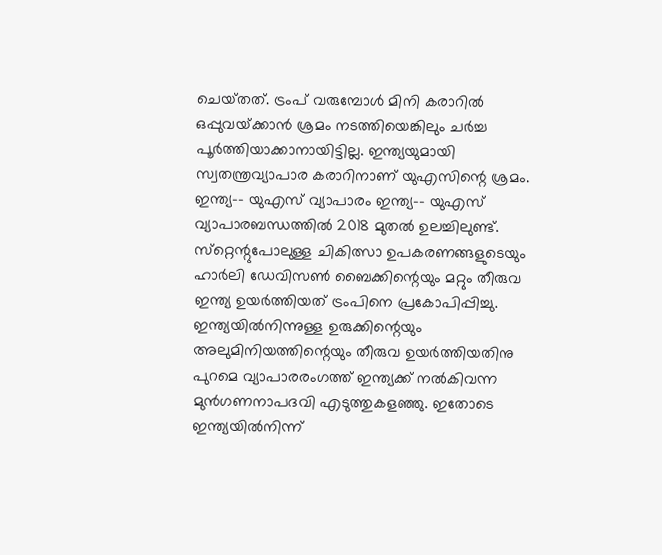ചെയ്‌തത്‌. ട്രംപ്‌ വരുമ്പോൾ മിനി കരാറിൽ ഒപ്പുവയ്‌ക്കാൻ ശ്രമം നടത്തിയെങ്കിലും ചർച്ച പൂർത്തിയാക്കാനായിട്ടില്ല. ഇന്ത്യയുമായി സ്വതന്ത്രവ്യാപാര കരാറിനാണ്‌ യുഎസിന്റെ ശ്രമം. ഇന്ത്യ–- യുഎസ്‌ വ്യാപാരം ഇന്ത്യ–- യുഎസ്‌ വ്യാപാരബന്ധത്തിൽ 2018 മുതൽ ഉലച്ചിലുണ്ട്. സ്‌റ്റെന്റുപോലുള്ള ചികിത്സാ ഉപകരണങ്ങളുടെയും ഹാർലി ഡേവിസൺ ബൈക്കിന്റെയും മറ്റും തീരുവ ഇന്ത്യ ഉയർത്തിയത്‌ ട്രംപിനെ പ്രകോപിപ്പിച്ചു. ഇന്ത്യയിൽനിന്നുള്ള ഉരുക്കിന്റെയും അലുമിനിയത്തിന്റെയും തീരുവ ഉയർത്തിയതിനു പുറമെ വ്യാപാരരംഗത്ത്‌ ഇന്ത്യക്ക്‌ നൽകിവന്ന മുൻഗണനാപദവി എടുത്തുകളഞ്ഞു. ഇതോടെ ഇന്ത്യയിൽനിന്ന്‌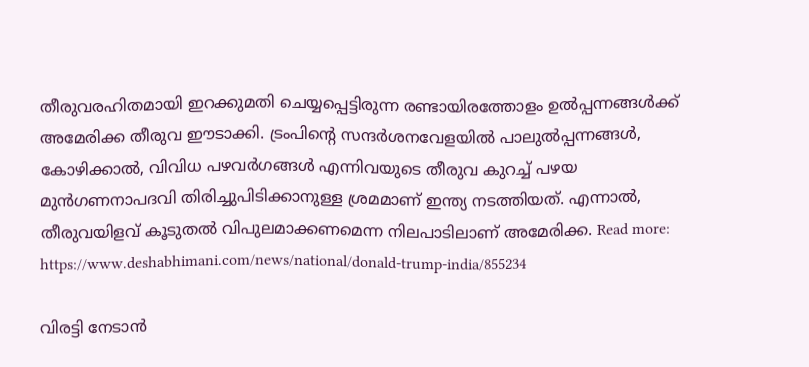തീരുവരഹിതമായി ഇറക്കുമതി ചെയ്യപ്പെട്ടിരുന്ന രണ്ടായിരത്തോളം ഉൽപ്പന്നങ്ങൾക്ക്‌ അമേരിക്ക തീരുവ ഈടാക്കി. ട്രംപിന്റെ സന്ദർശനവേളയിൽ പാലുൽപ്പന്നങ്ങൾ, കോഴിക്കാല്‍, വിവിധ പഴവർഗങ്ങൾ എന്നിവയുടെ തീരുവ കുറച്ച്‌ പഴയ മുൻഗണനാപദവി തിരിച്ചുപിടിക്കാനുള്ള ശ്രമമാണ്‌ ഇന്ത്യ നടത്തിയത്‌. എന്നാൽ, തീരുവയിളവ്‌ കൂടുതൽ വിപുലമാക്കണമെന്ന നിലപാടിലാണ്‌ അമേരിക്ക. Read more: https://www.deshabhimani.com/news/national/donald-trump-india/855234

വിരട്ടി നേടാൻ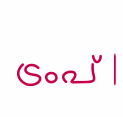ട്രംപ്‌ |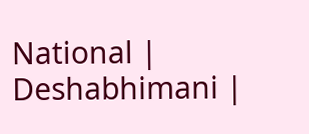National | Deshabhimani |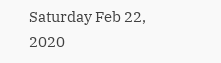Saturday Feb 22, 2020